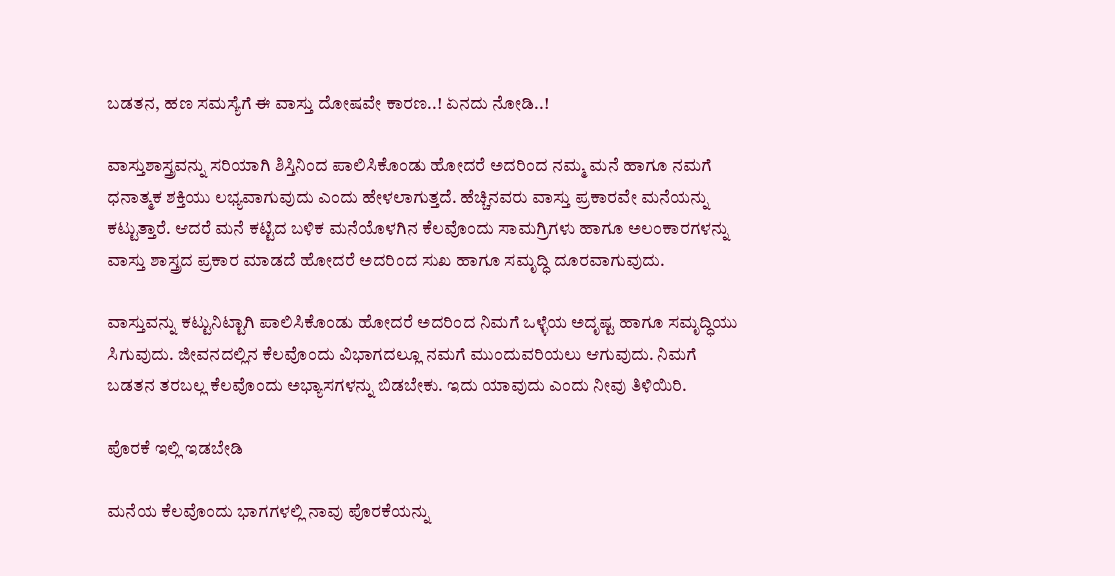ಬಡತನ, ಹಣ ಸಮಸ್ಯೆಗೆ ಈ ವಾಸ್ತು ದೋಷವೇ ಕಾರಣ..! ಏನದು ನೋಡಿ..!

ವಾಸ್ತುಶಾಸ್ತ್ರವನ್ನು ಸರಿಯಾಗಿ ಶಿಸ್ತಿನಿಂದ ಪಾಲಿಸಿಕೊಂಡು ಹೋದರೆ ಅದರಿಂದ ನಮ್ಮ ಮನೆ ಹಾಗೂ ನಮಗೆ ಧನಾತ್ಮಕ ಶಕ್ತಿಯು ಲಭ್ಯವಾಗುವುದು ಎಂದು ಹೇಳಲಾಗುತ್ತದೆ. ಹೆಚ್ಚಿನವರು ವಾಸ್ತು ಪ್ರಕಾರವೇ ಮನೆಯನ್ನು ಕಟ್ಟುತ್ತಾರೆ. ಆದರೆ ಮನೆ ಕಟ್ಟಿದ ಬಳಿಕ ಮನೆಯೊಳಗಿನ ಕೆಲವೊಂದು ಸಾಮಗ್ರಿಗಳು ಹಾಗೂ ಅಲಂಕಾರಗಳನ್ನು ವಾಸ್ತು ಶಾಸ್ತ್ರದ ಪ್ರಕಾರ ಮಾಡದೆ ಹೋದರೆ ಅದರಿಂದ ಸುಖ ಹಾಗೂ ಸಮೃದ್ಧಿ ದೂರವಾಗುವುದು.

ವಾಸ್ತುವನ್ನು ಕಟ್ಟುನಿಟ್ಟಾಗಿ ಪಾಲಿಸಿಕೊಂಡು ಹೋದರೆ ಅದರಿಂದ ನಿಮಗೆ ಒಳ್ಳೆಯ ಅದೃಷ್ಟ ಹಾಗೂ ಸಮೃದ್ಧಿಯು ಸಿಗುವುದು. ಜೀವನದಲ್ಲಿನ ಕೆಲವೊಂದು ವಿಭಾಗದಲ್ಲೂ ನಮಗೆ ಮುಂದುವರಿಯಲು ಆಗುವುದು. ನಿಮಗೆ ಬಡತನ ತರಬಲ್ಲ ಕೆಲವೊಂದು ಅಭ್ಯಾಸಗಳನ್ನು ಬಿಡಬೇಕು. ಇದು ಯಾವುದು ಎಂದು ನೀವು ತಿಳಿಯಿರಿ.

ಪೊರಕೆ ಇಲ್ಲಿ ಇಡಬೇಡಿ

ಮನೆಯ ಕೆಲವೊಂದು ಭಾಗಗಳಲ್ಲಿ ನಾವು ಪೊರಕೆಯನ್ನು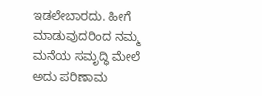ಇಡಲೇಬಾರದು. ಹೀಗೆ ಮಾಡುವುದರಿಂದ ನಮ್ಮ ಮನೆಯ ಸಮೃದ್ಧಿ ಮೇಲೆ ಅದು ಪರಿಣಾಮ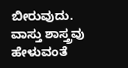ಬೀರುವುದು. ವಾಸ್ತು ಶಾಸ್ತ್ರವು ಹೇಳುವಂತೆ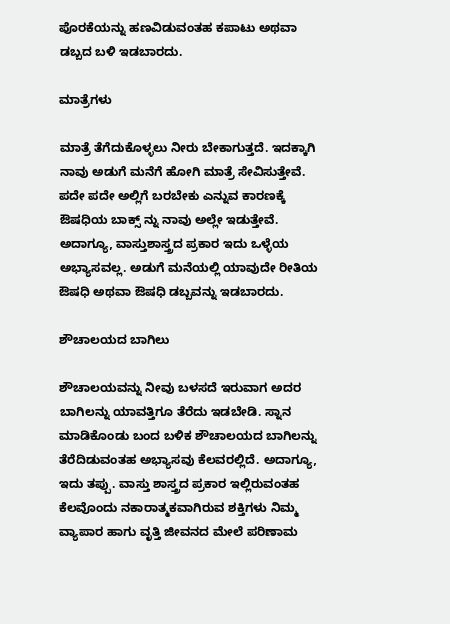ಪೊರಕೆಯನ್ನು ಹಣವಿಡುವಂತಹ ಕಪಾಟು ಅಥವಾ ಡಬ್ಬದ ಬಳಿ ಇಡಬಾರದು.

ಮಾತ್ರೆಗಳು

ಮಾತ್ರೆ ತೆಗೆದುಕೊಳ್ಳಲು ನೀರು ಬೇಕಾಗುತ್ತದೆ. ಇದಕ್ಕಾಗಿ ನಾವು ಅಡುಗೆ ಮನೆಗೆ ಹೋಗಿ ಮಾತ್ರೆ ಸೇವಿಸುತ್ತೇವೆ. ಪದೇ ಪದೇ ಅಲ್ಲಿಗೆ ಬರಬೇಕು ಎನ್ನುವ ಕಾರಣಕ್ಕೆ ಔಷಧಿಯ ಬಾಕ್ಸ್ ನ್ನು ನಾವು ಅಲ್ಲೇ ಇಡುತ್ತೇವೆ. ಅದಾಗ್ಯೂ, ವಾಸ್ತುಶಾಸ್ತ್ರದ ಪ್ರಕಾರ ಇದು ಒಳ್ಳೆಯ ಅಭ್ಯಾಸವಲ್ಲ. ಅಡುಗೆ ಮನೆಯಲ್ಲಿ ಯಾವುದೇ ರೀತಿಯ ಔಷಧಿ ಅಥವಾ ಔಷಧಿ ಡಬ್ಬವನ್ನು ಇಡಬಾರದು.

ಶೌಚಾಲಯದ ಬಾಗಿಲು

ಶೌಚಾಲಯವನ್ನು ನೀವು ಬಳಸದೆ ಇರುವಾಗ ಅದರ ಬಾಗಿಲನ್ನು ಯಾವತ್ತಿಗೂ ತೆರೆದು ಇಡಬೇಡಿ. ಸ್ನಾನ ಮಾಡಿಕೊಂಡು ಬಂದ ಬಳಿಕ ಶೌಚಾಲಯದ ಬಾಗಿಲನ್ನು ತೆರೆದಿಡುವಂತಹ ಅಭ್ಯಾಸವು ಕೆಲವರಲ್ಲಿದೆ. ಅದಾಗ್ಯೂ, ಇದು ತಪ್ಪು. ವಾಸ್ತು ಶಾಸ್ತ್ರದ ಪ್ರಕಾರ ಇಲ್ಲಿರುವಂತಹ ಕೆಲವೊಂದು ನಕಾರಾತ್ಮಕವಾಗಿರುವ ಶಕ್ತಿಗಳು ನಿಮ್ಮ ವ್ಯಾಪಾರ ಹಾಗು ವೃತ್ತಿ ಜೀವನದ ಮೇಲೆ ಪರಿಣಾಮ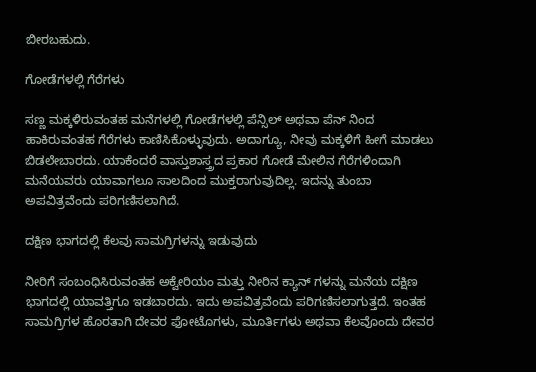ಬೀರಬಹುದು.

ಗೋಡೆಗಳಲ್ಲಿ ಗೆರೆಗಳು

ಸಣ್ಣ ಮಕ್ಕಳಿರುವಂತಹ ಮನೆಗಳಲ್ಲಿ ಗೋಡೆಗಳಲ್ಲಿ ಪೆನ್ಸಿಲ್ ಅಥವಾ ಪೆನ್ ನಿಂದ ಹಾಕಿರುವಂತಹ ಗೆರೆಗಳು ಕಾಣಿಸಿಕೊಳ್ಳುವುದು. ಅದಾಗ್ಯೂ, ನೀವು ಮಕ್ಕಳಿಗೆ ಹೀಗೆ ಮಾಡಲು ಬಿಡಲೇಬಾರದು. ಯಾಕೆಂದರೆ ವಾಸ್ತುಶಾಸ್ತ್ರದ ಪ್ರಕಾರ ಗೋಡೆ ಮೇಲಿನ ಗೆರೆಗಳಿಂದಾಗಿ ಮನೆಯವರು ಯಾವಾಗಲೂ ಸಾಲದಿಂದ ಮುಕ್ತರಾಗುವುದಿಲ್ಲ. ಇದನ್ನು ತುಂಬಾ ಅಪವಿತ್ರವೆಂದು ಪರಿಗಣಿಸಲಾಗಿದೆ.

ದಕ್ಷಿಣ ಭಾಗದಲ್ಲಿ ಕೆಲವು ಸಾಮಗ್ರಿಗಳನ್ನು ಇಡುವುದು

ನೀರಿಗೆ ಸಂಬಂಧಿಸಿರುವಂತಹ ಅಕ್ವೇರಿಯಂ ಮತ್ತು ನೀರಿನ ಕ್ಯಾನ್ ಗಳನ್ನು ಮನೆಯ ದಕ್ಷಿಣ ಭಾಗದಲ್ಲಿ ಯಾವತ್ತಿಗೂ ಇಡಬಾರದು. ಇದು ಅಪವಿತ್ರವೆಂದು ಪರಿಗಣಿಸಲಾಗುತ್ತದೆ. ಇಂತಹ ಸಾಮಗ್ರಿಗಳ ಹೊರತಾಗಿ ದೇವರ ಫೋಟೊಗಳು, ಮೂರ್ತಿಗಳು ಅಥವಾ ಕೆಲವೊಂದು ದೇವರ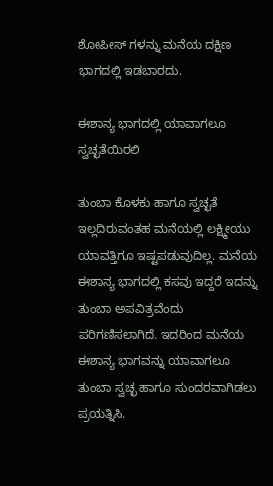ಶೋಪೀಸ್ ಗಳನ್ನು ಮನೆಯ ದಕ್ಷಿಣ ಭಾಗದಲ್ಲಿ ಇಡಬಾರದು.

ಈಶಾನ್ಯ ಭಾಗದಲ್ಲಿ ಯಾವಾಗಲೂ ಸ್ವಚ್ಛತೆಯಿರಲಿ

ತುಂಬಾ ಕೊಳಕು ಹಾಗೂ ಸ್ವಚ್ಛತೆ ಇಲ್ಲದಿರುವಂತಹ ಮನೆಯಲ್ಲಿ ಲಕ್ಷ್ಮೀಯು ಯಾವತ್ತಿಗೂ ಇಷ್ಟಪಡುವುದಿಲ್ಲ. ಮನೆಯ ಈಶಾನ್ಯ ಭಾಗದಲ್ಲಿ ಕಸವು ಇದ್ದರೆ ಇದನ್ನು ತುಂಬಾ ಅಪವಿತ್ರವೆಂದು ಪರಿಗಣಿಸಲಾಗಿದೆ. ಇದರಿಂದ ಮನೆಯ ಈಶಾನ್ಯ ಭಾಗವನ್ನು ಯಾವಾಗಲೂ ತುಂಬಾ ಸ್ವಚ್ಛ ಹಾಗೂ ಸುಂದರವಾಗಿಡಲು ಪ್ರಯತ್ನಿಸಿ.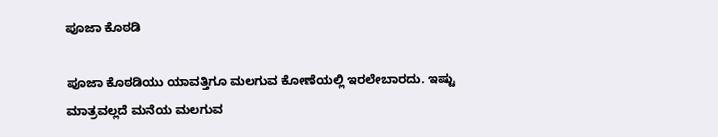ಪೂಜಾ ಕೊಠಡಿ

ಪೂಜಾ ಕೊಠಡಿಯು ಯಾವತ್ತಿಗೂ ಮಲಗುವ ಕೋಣೆಯಲ್ಲಿ ಇರಲೇಬಾರದು. ಇಷ್ಟು ಮಾತ್ರವಲ್ಲದೆ ಮನೆಯ ಮಲಗುವ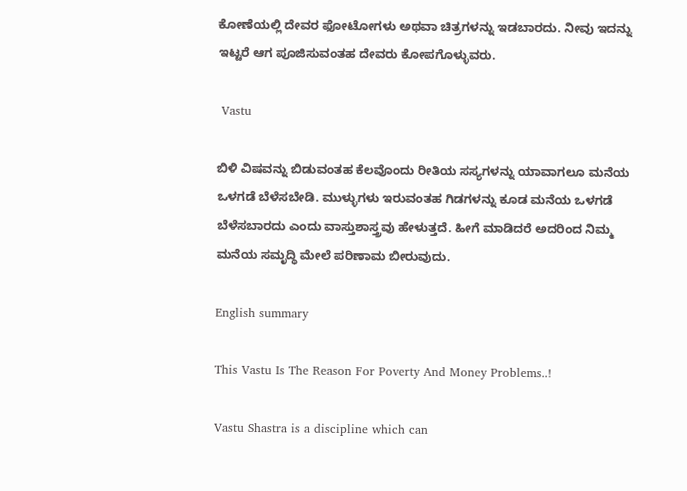ಕೋಣೆಯಲ್ಲಿ ದೇವರ ಫೋಟೋಗಳು ಅಥವಾ ಚಿತ್ರಗಳನ್ನು ಇಡಬಾರದು. ನೀವು ಇದನ್ನು ಇಟ್ಟರೆ ಆಗ ಪೂಜಿಸುವಂತಹ ದೇವರು ಕೋಪಗೊಳ್ಳುವರು.

 Vastu

ಬಿಳಿ ವಿಷವನ್ನು ಬಿಡುವಂತಹ ಕೆಲವೊಂದು ರೀತಿಯ ಸಸ್ಯಗಳನ್ನು ಯಾವಾಗಲೂ ಮನೆಯ ಒಳಗಡೆ ಬೆಳೆಸಬೇಡಿ. ಮುಳ್ಳುಗಳು ಇರುವಂತಹ ಗಿಡಗಳನ್ನು ಕೂಡ ಮನೆಯ ಒಳಗಡೆ ಬೆಳೆಸಬಾರದು ಎಂದು ವಾಸ್ತುಶಾಸ್ತ್ರವು ಹೇಳುತ್ತದೆ. ಹೀಗೆ ಮಾಡಿದರೆ ಅದರಿಂದ ನಿಮ್ಮ ಮನೆಯ ಸಮೃದ್ಧಿ ಮೇಲೆ ಪರಿಣಾಮ ಬೀರುವುದು.

English summary

This Vastu Is The Reason For Poverty And Money Problems..!

Vastu Shastra is a discipline which can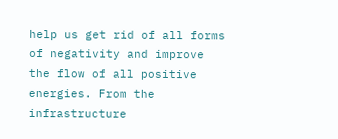help us get rid of all forms of negativity and improve the flow of all positive energies. From the infrastructure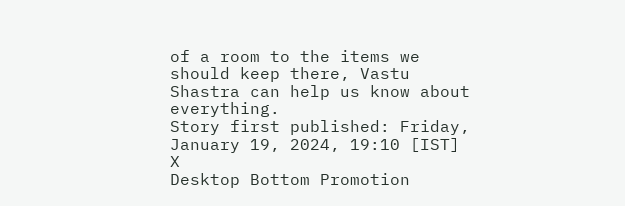of a room to the items we should keep there, Vastu Shastra can help us know about everything.
Story first published: Friday, January 19, 2024, 19:10 [IST]
X
Desktop Bottom Promotion